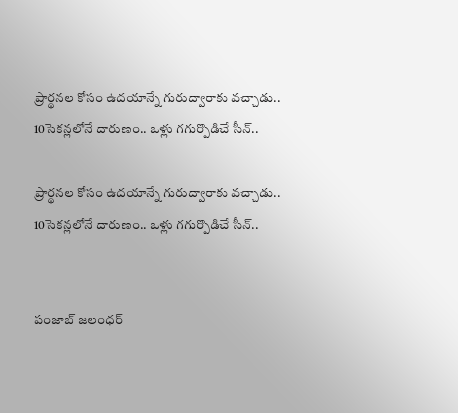ప్రార్థనల కోసం ఉదయాన్నే గురుద్వారాకు వచ్చాడు.. 10సెకన్లలోనే దారుణం.. ఒళ్లు గగుర్పొడిచే సీన్..

ప్రార్థనల కోసం ఉదయాన్నే గురుద్వారాకు వచ్చాడు.. 10సెకన్లలోనే దారుణం.. ఒళ్లు గగుర్పొడిచే సీన్..


పంజాబ్‌ జలంధర్‌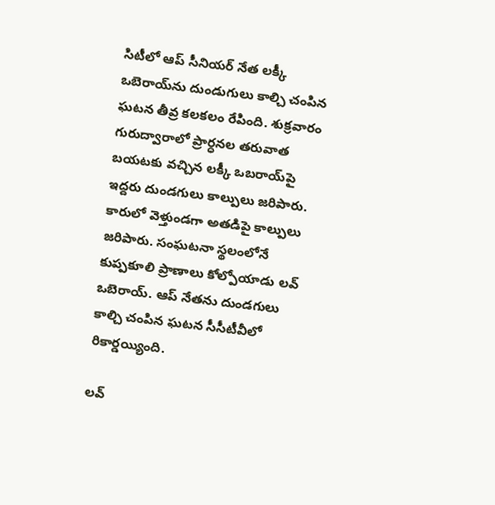సిటీలో ఆప్‌ సీనియర్‌ నేత లక్కీ ఒబెరాయ్‌ను దుండుగులు కాల్చి చంపిన ఘటన తీవ్ర కలకలం రేపింది. శుక్రవారం గురుద్వారాలో ప్రార్ధనల తరువాత బయటకు వచ్చిన లక్కీ ఒబరాయ్‌పై ఇద్దరు దుండగులు కాల్పులు జరిపారు. కారులో వెళ్తుండగా అతడిపై కాల్పులు జరిపారు. సంఘటనా స్థలంలోనే కుప్పకూలి ప్రాణాలు కోల్పోయాడు లవ్‌ ఒబెరాయ్‌. ఆప్‌ నేతను దుండగులు కాల్చి చంపిన ఘటన సీసీటీవీలో రికార్డయ్యింది.

లవ్‌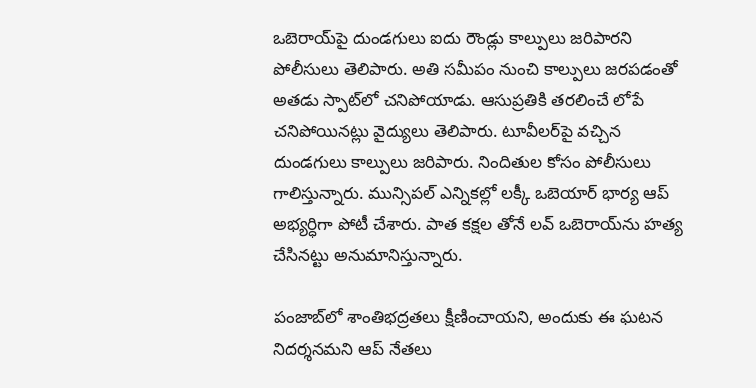ఒబెరాయ్‌పై దుండగులు ఐదు రౌండ్లు కాల్పులు జరిపారని పోలీసులు తెలిపారు. అతి సమీపం నుంచి కాల్పులు జరపడంతో అతడు స్పాట్‌లో చనిపోయాడు. ఆసుప్రతికి తరలించే లోపే చనిపోయినట్లు వైద్యులు తెలిపారు. టూవీలర్‌పై వచ్చిన దుండగులు కాల్పులు జరిపారు. నిందితుల కోసం పోలీసులు గాలిస్తున్నారు. మున్సిపల్‌ ఎన్నికల్లో లక్కీ ఒబెయార్‌ భార్య ఆప్‌ అభ్యర్ధిగా పోటీ చేశారు. పాత కక్షల తోనే లవ్‌ ఒబెరాయ్‌ను హత్య చేసినట్టు అనుమానిస్తున్నారు.

పంజాబ్‌లో శాంతిభద్రతలు క్షీణించాయని, అందుకు ఈ ఘటన నిదర్శనమని ఆప్‌ నేతలు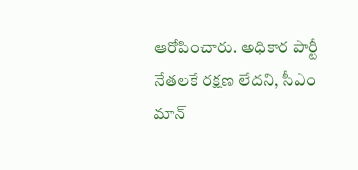ఆరోపించారు. అధికార పార్టీ నేతలకే రక్షణ లేదని, సీఎం మాన్‌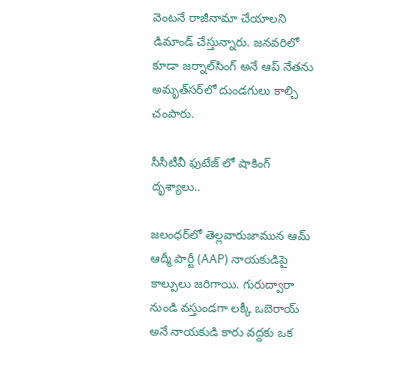వెంటనే రాజీనామా చేయాలని డిమాండ్‌ చేస్తున్నారు. జనవరిలో కూడా జర్నాల్‌సింగ్‌ అనే ఆప్‌ నేతను అమృత్‌సర్‌లో దుండగులు కాల్చి చంపారు.

సీసీటీవీ ఫుటేజ్ లో షాకింగ్ దృశ్యాలు..

జలంధర్‌లో తెల్లవారుజామున ఆమ్ ఆద్మీ పార్టీ (AAP) నాయకుడిపై కాల్పులు జరిగాయి. గురుద్వారా నుండి వస్తుండగా లక్కీ ఒబెరాయ్ అనే నాయకుడి కారు వద్దకు ఒక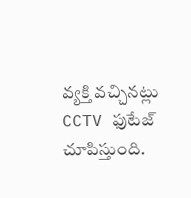వ్యక్తి వచ్చినట్లు CCTV ఫుటేజ్ చూపిస్తుంది.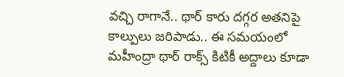వచ్చి రాగానే.. థార్ కారు దగ్గర అతనిపై కాల్పులు జరిపాడు.. ఈ సమయంలో మహీంద్రా థార్ రాక్స్ కిటికీ అద్దాలు కూడా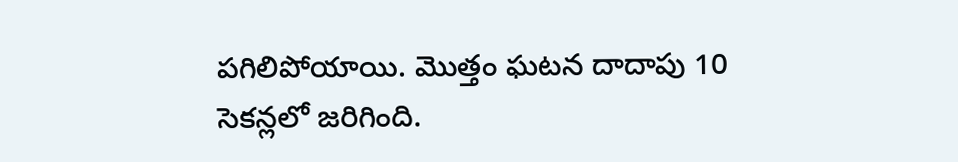పగిలిపోయాయి. మొత్తం ఘటన దాదాపు 10 సెకన్లలో జరిగింది.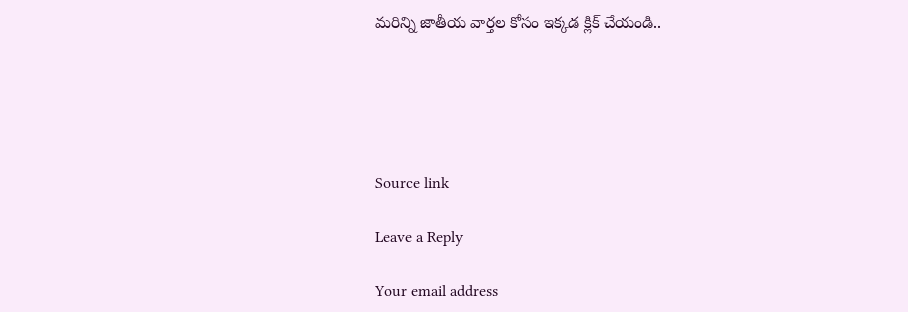మరిన్ని జాతీయ వార్తల కోసం ఇక్కడ క్లిక్ చేయండి..





Source link

Leave a Reply

Your email address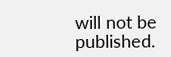will not be published.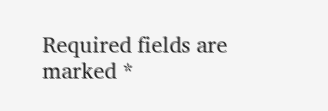Required fields are marked *